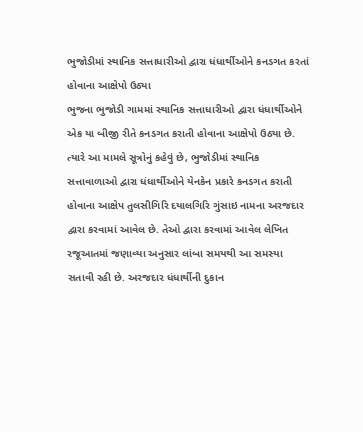ભુજોડીમાં સ્થાનિક સત્તાધારીઓ દ્વારા ધંધાર્થીઓને કનડગત કરતાં હોવાના આક્ષેપો ઉઠ્યા
ભુજના ભુજોડી ગામમાં સ્થાનિક સત્તાધારીઓ દ્વારા ધંધાર્થીઓને એક યા બીજી રીતે કનડગત કરાતી હોવાના આક્ષેપો ઉઠ્યા છે. ત્યારે આ મામલે સૂત્રોનું કહેવું છે, ભુજોડીમાં સ્થાનિક સત્તાવાળાઓ દ્વારા ધંધાર્થીઓને યેનકેન પ્રકારે કનડગત કરાતી હોવાના આક્ષેપ તુલસીગિરિ દયાલગિરિ ગુંસાઇ નામના અરજદાર દ્વારા કરવામાં આવેલ છે. તેઓ દ્વારા કરવામાં આવેલ લેખિત રજૂઆતમાં જણાવ્યા અનુસાર લાંબા સમયથી આ સમસ્યા સતાવી રહી છે. અરજદાર ધંધાર્થીની દુકાન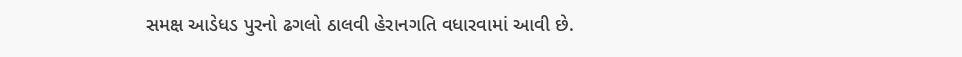સમક્ષ આડેધડ પુરનો ઢગલો ઠાલવી હેરાનગતિ વધારવામાં આવી છે.